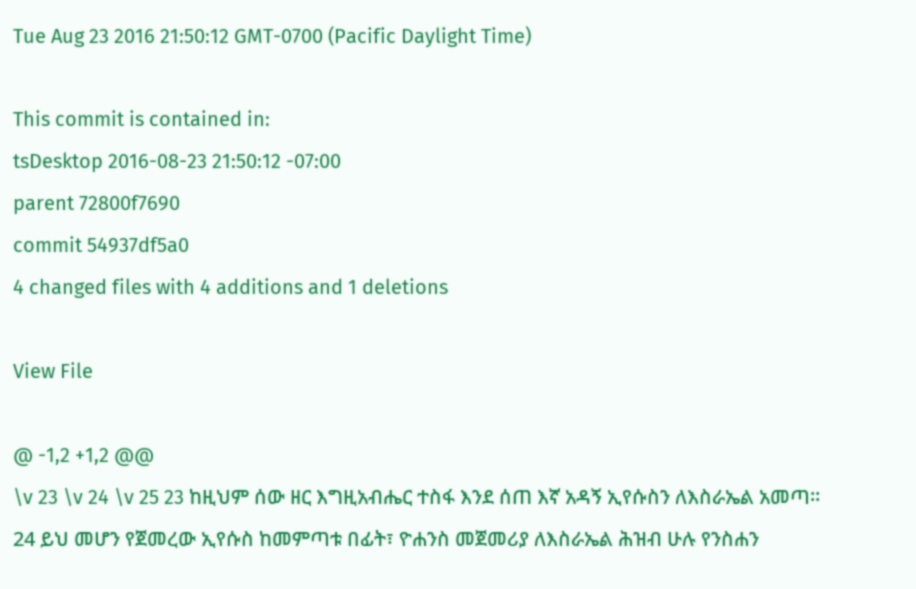Tue Aug 23 2016 21:50:12 GMT-0700 (Pacific Daylight Time)

This commit is contained in:
tsDesktop 2016-08-23 21:50:12 -07:00
parent 72800f7690
commit 54937df5a0
4 changed files with 4 additions and 1 deletions

View File

@ -1,2 +1,2 @@
\v 23 \v 24 \v 25 23 ከዚህም ሰው ዘር እግዚአብሔር ተስፋ እንደ ሰጠ እኛ አዳኝ ኢየሱስን ለእስራኤል አመጣ።
24 ይህ መሆን የጀመረው ኢየሱስ ከመምጣቱ በፊት፣ ዮሐንስ መጀመሪያ ለእስራኤል ሕዝብ ሁሉ የንስሐን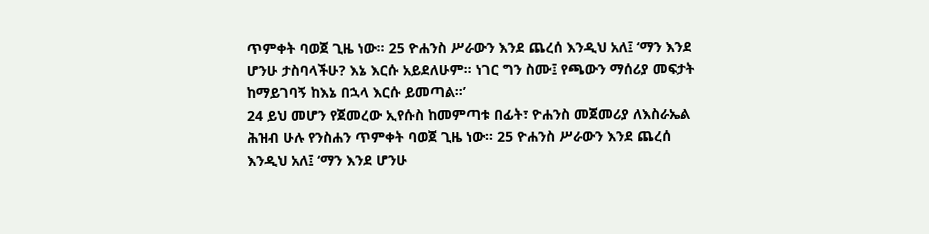ጥምቀት ባወጀ ጊዜ ነው። 25 ዮሐንስ ሥራውን እንደ ጨረሰ እንዲህ አለ፤ ‘ማን እንደ ሆንሁ ታስባላችሁ? እኔ እርሱ አይደለሁም። ነገር ግን ስሙ፤ የጫውን ማሰሪያ መፍታት ከማይገባኝ ከእኔ በኋላ እርሱ ይመጣል።’
24 ይህ መሆን የጀመረው ኢየሱስ ከመምጣቱ በፊት፣ ዮሐንስ መጀመሪያ ለእስራኤል ሕዝብ ሁሉ የንስሐን ጥምቀት ባወጀ ጊዜ ነው። 25 ዮሐንስ ሥራውን እንደ ጨረሰ እንዲህ አለ፤ ‘ማን እንደ ሆንሁ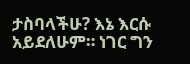ታስባላችሁ? እኔ እርሱ አይደለሁም። ነገር ግን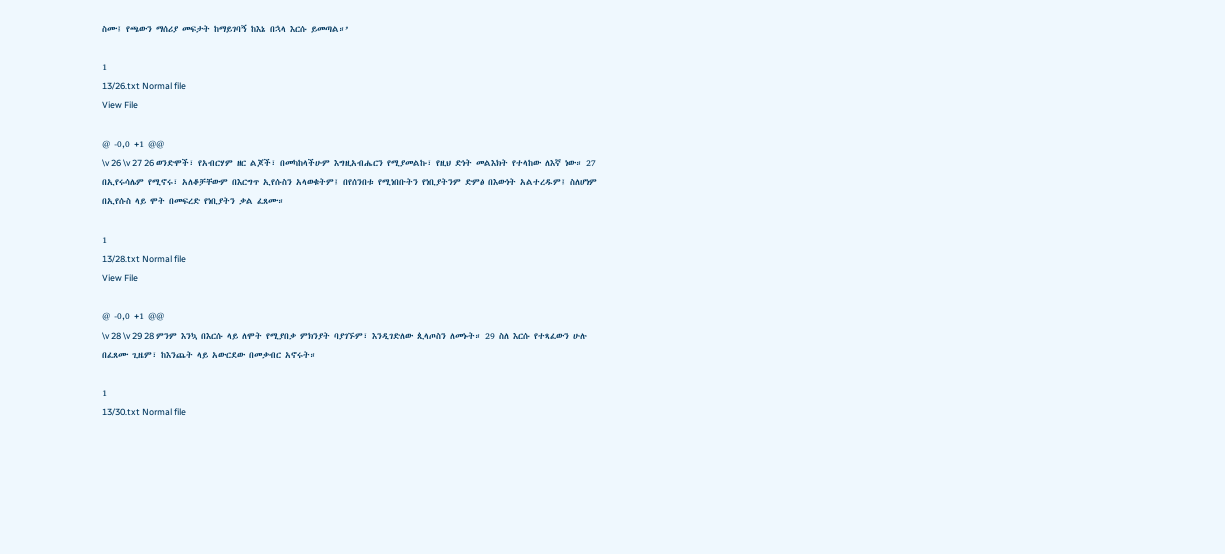ስሙ፤ የጫውን ማሰሪያ መፍታት ከማይገባኝ ከእኔ በኋላ እርሱ ይመጣል።’

1
13/26.txt Normal file
View File

@ -0,0 +1 @@
\v 26 \v 27 26 ወንድሞች፣ የአብርሃም ዘር ልጆች፣ በመካከላችሁም እግዚአብሔርን የሚያመልኩ፣ የዚህ ድነት መልእክት የተላከው ለእኛ ነው። 27 በኢየሩሳሌም የሚኖሩ፣ አለቆቻቸውም በእርግጥ ኢየሱስን አላወቁትም፤ በየሰንበቱ የሚነበቡትን የነቢያትንም ድምፅ በእውነት አልተረዱም፤ ስለሆነም በኢየሱስ ላይ ሞት በመፍረድ የነቢያትን ቃል ፈጸሙ።

1
13/28.txt Normal file
View File

@ -0,0 +1 @@
\v 28 \v 29 28 ምንም እንኳ በእርሱ ላይ ለሞት የሚያበቃ ምክንያት ባያገኙም፣ እንዲገድለው ጲላጦስን ለመኑት። 29 ስለ እርሱ የተጻፈውን ሁሉ በፈጸሙ ጊዜም፣ ከእንጨት ላይ አውርደው በመቃብር አኖሩት።

1
13/30.txt Normal file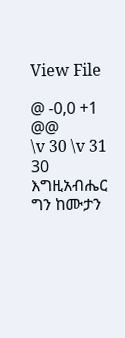View File

@ -0,0 +1 @@
\v 30 \v 31 30 እግዚአብሔር ግን ከሙታን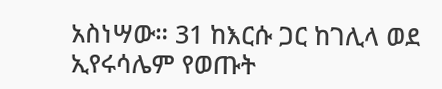አስነሣው። 31 ከእርሱ ጋር ከገሊላ ወደ ኢየሩሳሌም የወጡት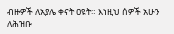ብዙዎች ለአያሌ ቀናት ዐዩት። እነዚህ ሰዎች አሁን ለሕዝቡ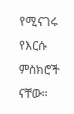የሚናገሩ የእርሱ ምስክሮች ናቸው።